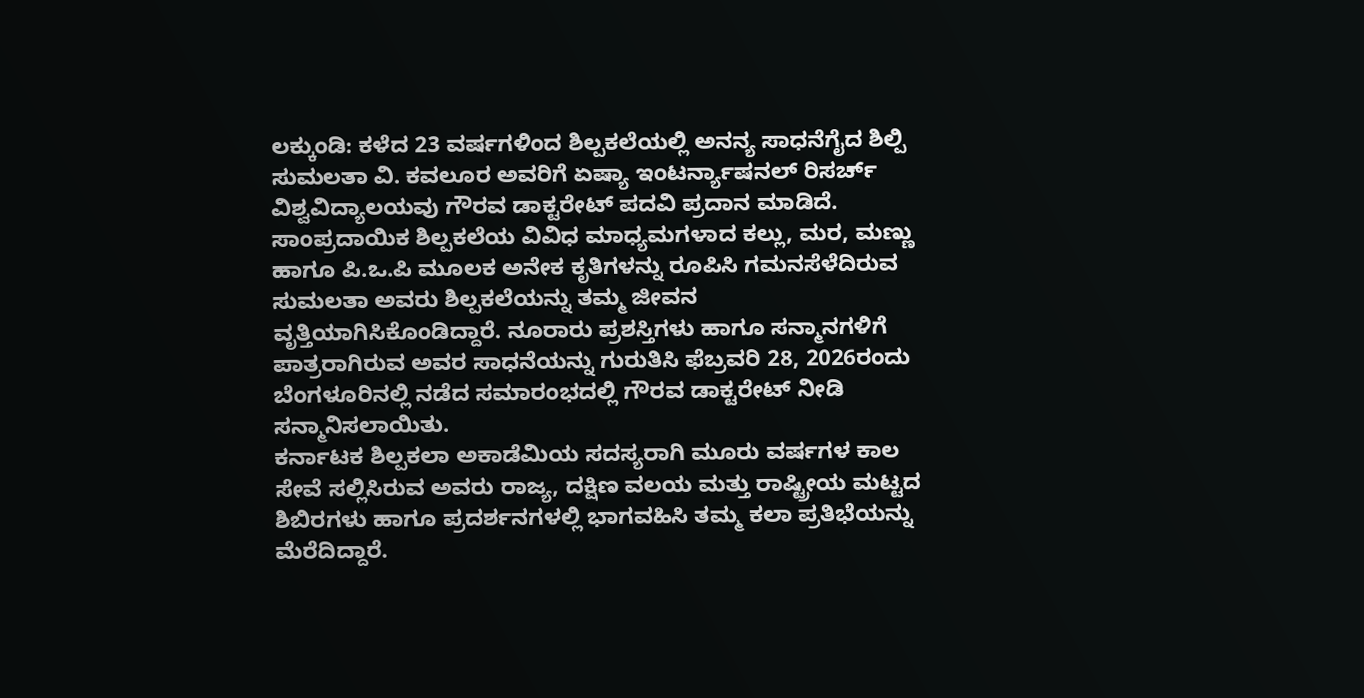ಲಕ್ಕುಂಡಿ: ಕಳೆದ 23 ವರ್ಷಗಳಿಂದ ಶಿಲ್ಪಕಲೆಯಲ್ಲಿ ಅನನ್ಯ ಸಾಧನೆಗೈದ ಶಿಲ್ಪಿ ಸುಮಲತಾ ವಿ. ಕವಲೂರ ಅವರಿಗೆ ಏಷ್ಯಾ ಇಂಟರ್ನ್ಯಾಷನಲ್ ರಿಸರ್ಚ್ ವಿಶ್ವವಿದ್ಯಾಲಯವು ಗೌರವ ಡಾಕ್ಟರೇಟ್ ಪದವಿ ಪ್ರದಾನ ಮಾಡಿದೆ.
ಸಾಂಪ್ರದಾಯಿಕ ಶಿಲ್ಪಕಲೆಯ ವಿವಿಧ ಮಾಧ್ಯಮಗಳಾದ ಕಲ್ಲು, ಮರ, ಮಣ್ಣು ಹಾಗೂ ಪಿ.ಒ.ಪಿ ಮೂಲಕ ಅನೇಕ ಕೃತಿಗಳನ್ನು ರೂಪಿಸಿ ಗಮನಸೆಳೆದಿರುವ ಸುಮಲತಾ ಅವರು ಶಿಲ್ಪಕಲೆಯನ್ನು ತಮ್ಮ ಜೀವನ ವೃತ್ತಿಯಾಗಿಸಿಕೊಂಡಿದ್ದಾರೆ. ನೂರಾರು ಪ್ರಶಸ್ತಿಗಳು ಹಾಗೂ ಸನ್ಮಾನಗಳಿಗೆ ಪಾತ್ರರಾಗಿರುವ ಅವರ ಸಾಧನೆಯನ್ನು ಗುರುತಿಸಿ ಫೆಬ್ರವರಿ 28, 2026ರಂದು ಬೆಂಗಳೂರಿನಲ್ಲಿ ನಡೆದ ಸಮಾರಂಭದಲ್ಲಿ ಗೌರವ ಡಾಕ್ಟರೇಟ್ ನೀಡಿ ಸನ್ಮಾನಿಸಲಾಯಿತು.
ಕರ್ನಾಟಕ ಶಿಲ್ಪಕಲಾ ಅಕಾಡೆಮಿಯ ಸದಸ್ಯರಾಗಿ ಮೂರು ವರ್ಷಗಳ ಕಾಲ ಸೇವೆ ಸಲ್ಲಿಸಿರುವ ಅವರು ರಾಜ್ಯ, ದಕ್ಷಿಣ ವಲಯ ಮತ್ತು ರಾಷ್ಟ್ರೀಯ ಮಟ್ಟದ ಶಿಬಿರಗಳು ಹಾಗೂ ಪ್ರದರ್ಶನಗಳಲ್ಲಿ ಭಾಗವಹಿಸಿ ತಮ್ಮ ಕಲಾ ಪ್ರತಿಭೆಯನ್ನು ಮೆರೆದಿದ್ದಾರೆ.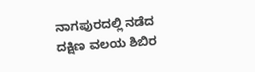ನಾಗಪುರದಲ್ಲಿ ನಡೆದ ದಕ್ಷಿಣ ವಲಯ ಶಿಬಿರ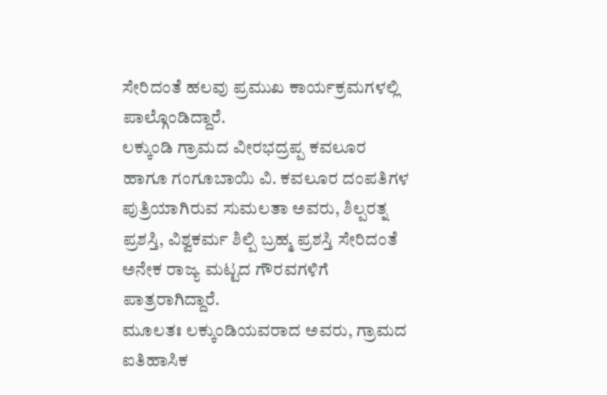ಸೇರಿದಂತೆ ಹಲವು ಪ್ರಮುಖ ಕಾರ್ಯಕ್ರಮಗಳಲ್ಲಿ ಪಾಲ್ಗೊಂಡಿದ್ದಾರೆ.
ಲಕ್ಕುಂಡಿ ಗ್ರಾಮದ ವೀರಭದ್ರಪ್ಪ ಕವಲೂರ ಹಾಗೂ ಗಂಗೂಬಾಯಿ ವಿ. ಕವಲೂರ ದಂಪತಿಗಳ ಪುತ್ರಿಯಾಗಿರುವ ಸುಮಲತಾ ಅವರು, ಶಿಲ್ಪರತ್ನ ಪ್ರಶಸ್ತಿ, ವಿಶ್ವಕರ್ಮ ಶಿಲ್ಪಿ ಬ್ರಹ್ಮ ಪ್ರಶಸ್ತಿ ಸೇರಿದಂತೆ ಅನೇಕ ರಾಜ್ಯ ಮಟ್ಟದ ಗೌರವಗಳಿಗೆ ಪಾತ್ರರಾಗಿದ್ದಾರೆ.
ಮೂಲತಃ ಲಕ್ಕುಂಡಿಯವರಾದ ಅವರು, ಗ್ರಾಮದ ಐತಿಹಾಸಿಕ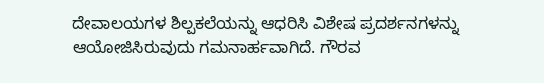ದೇವಾಲಯಗಳ ಶಿಲ್ಪಕಲೆಯನ್ನು ಆಧರಿಸಿ ವಿಶೇಷ ಪ್ರದರ್ಶನಗಳನ್ನು ಆಯೋಜಿಸಿರುವುದು ಗಮನಾರ್ಹವಾಗಿದೆ. ಗೌರವ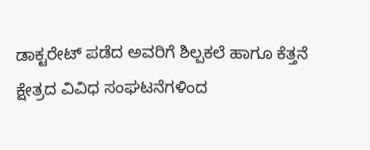ಡಾಕ್ಟರೇಟ್ ಪಡೆದ ಅವರಿಗೆ ಶಿಲ್ಪಕಲೆ ಹಾಗೂ ಕೆತ್ತನೆ ಕ್ಷೇತ್ರದ ವಿವಿಧ ಸಂಘಟನೆಗಳಿಂದ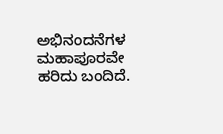ಅಭಿನಂದನೆಗಳ ಮಹಾಪೂರವೇ ಹರಿದು ಬಂದಿದೆ.